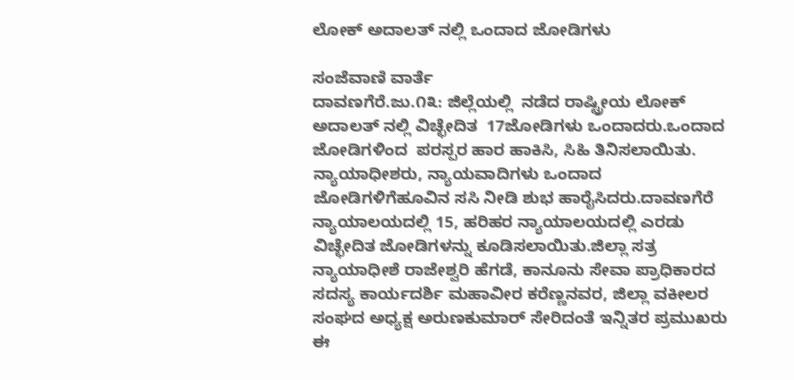ಲೋಕ್ ಅದಾಲತ್ ನಲ್ಲಿ‌ ಒಂದಾದ ಜೋಡಿಗಳು

ಸಂಜೆವಾಣಿ ವಾರ್ತೆ
ದಾವಣಗೆರೆ.ಜು.೧೩: ಜಿಲ್ಲೆಯಲ್ಲಿ  ನಡೆದ ರಾಷ್ಟ್ರೀಯ ಲೋಕ್ ಅದಾಲತ್ ನಲ್ಲಿ ವಿಚ್ಛೇದಿತ  17ಜೋಡಿಗಳು ಒಂದಾದರು.ಒಂದಾದ ಜೋಡಿಗಳಿಂದ  ಪರಸ್ಪರ ಹಾರ ಹಾಕಿಸಿ, ಸಿಹಿ ತಿನಿಸಲಾಯಿತು. ನ್ಯಾಯಾಧೀಶರು, ನ್ಯಾಯವಾದಿಗಳು ಒಂದಾದ ಜೋಡಿಗಳಿಗೆಹೂವಿನ ಸಸಿ ನೀಡಿ ಶುಭ ಹಾರೈಸಿದರು.ದಾವಣಗೆರೆ ನ್ಯಾಯಾಲಯದಲ್ಲಿ 15, ಹರಿಹರ ನ್ಯಾಯಾಲಯದಲ್ಲಿ ಎರಡು ವಿಚ್ಛೇದಿತ ಜೋಡಿಗಳನ್ನು ಕೂಡಿಸಲಾಯಿತು.ಜಿಲ್ಲಾ ಸತ್ರ ನ್ಯಾಯಾಧೀಶೆ ರಾಜೇಶ್ವರಿ ಹೆಗಡೆ, ಕಾನೂನು ಸೇವಾ ಪ್ರಾಧಿಕಾರದ ಸದಸ್ಯ ಕಾರ್ಯದರ್ಶಿ ಮಹಾವೀರ ಕರೆಣ್ಣನವರ, ಜಿಲ್ಲಾ ವಕೀಲರ ಸಂಘದ ಅಧ್ಯಕ್ಷ ಅರುಣಕುಮಾರ್ ಸೇರಿದಂತೆ ಇನ್ನಿತರ ಪ್ರಮುಖರು ಈ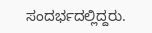ಸಂದರ್ಭದಲ್ಲಿದ್ದರು.